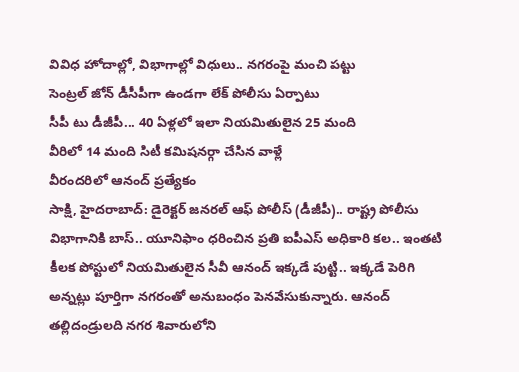వివిధ హోదాల్లో, విభాగాల్లో విధులు.. నగరంపై మంచి పట్టు
సెంట్రల్ జోన్ డీసీపీగా ఉండగా లేక్ పోలీసు ఏర్పాటు
సీపీ టు డీజీపీ... 40 ఏళ్లలో ఇలా నియమితులైన 25 మంది
వీరిలో 14 మంది సిటీ కమిషనర్గా చేసిన వాళ్లే
వీరందరిలో ఆనంద్ ప్రత్యేకం
సాక్షి, హైదరాబాద్: డైరెక్టర్ జనరల్ ఆఫ్ పోలీస్ (డీజీపీ).. రాష్ట్ర పోలీసు విభాగానికి బాస్.. యూనిఫాం ధరించిన ప్రతి ఐపీఎస్ అధికారి కల.. ఇంతటి కీలక పోస్టులో నియమితులైన సీవీ ఆనంద్ ఇక్కడే పుట్టి.. ఇక్కడే పెరిగి అన్నట్లు పూర్తిగా నగరంతో అనుబంధం పెనవేసుకున్నారు. ఆనంద్ తల్లిదండ్రులది నగర శివారులోని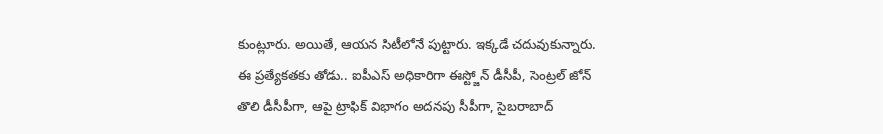కుంట్లూరు. అయితే, ఆయన సిటీలోనే పుట్టారు. ఇక్కడే చదువుకున్నారు. ఈ ప్రత్యేకతకు తోడు.. ఐపీఎస్ అధికారిగా ఈస్ట్జోన్ డీసీపీ, సెంట్రల్ జోన్ తొలి డీసీపీగా, ఆపై ట్రాఫిక్ విభాగం అదనపు సీపీగా, సైబరాబాద్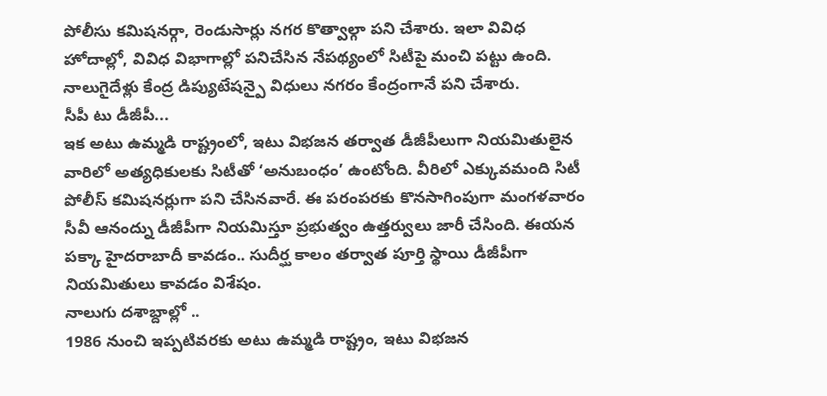పోలీసు కమిషనర్గా, రెండుసార్లు నగర కొత్వాల్గా పని చేశారు. ఇలా వివిధ హోదాల్లో, వివిధ విభాగాల్లో పనిచేసిన నేపథ్యంలో సిటీపై మంచి పట్టు ఉంది. నాలుగైదేళ్లు కేంద్ర డిప్యుటేషన్పై విధులు నగరం కేంద్రంగానే పని చేశారు.
సీపీ టు డీజీపీ...
ఇక అటు ఉమ్మడి రాష్ట్రంలో, ఇటు విభజన తర్వాత డీజీపీలుగా నియమితులైన వారిలో అత్యధికులకు సిటీతో ‘అనుబంధం’ ఉంటోంది. వీరిలో ఎక్కువమంది సిటీ పోలీస్ కమిషనర్లుగా పని చేసినవారే. ఈ పరంపరకు కొనసాగింపుగా మంగళవారం సీవీ ఆనంద్ను డీజీపీగా నియమిస్తూ ప్రభుత్వం ఉత్తర్వులు జారీ చేసింది. ఈయన పక్కా హైదరాబాదీ కావడం.. సుదీర్ఘ కాలం తర్వాత పూర్తి స్థాయి డీజీపీగా నియమితులు కావడం విశేషం.
నాలుగు దశాబ్దాల్లో ..
1986 నుంచి ఇప్పటివరకు అటు ఉమ్మడి రాష్ట్రం, ఇటు విభజన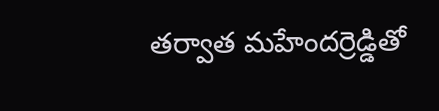తర్వాత మహేందర్రెడ్డితో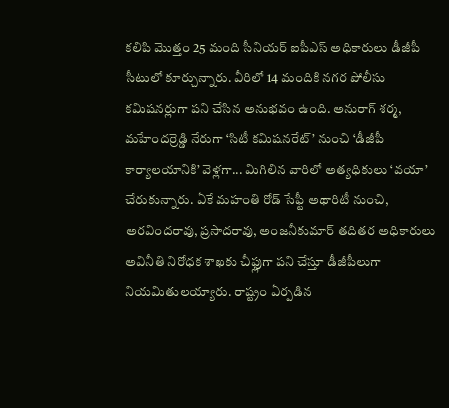కలిపి మొత్తం 25 మంది సీనియర్ ఐపీఎస్ అధికారులు డీజీపీ సీటులో కూర్చున్నారు. వీరిలో 14 మందికి నగర పోలీసు కమిషనర్లుగా పని చేసిన అనుభవం ఉంది. అనురాగ్ శర్మ, మహేందర్రెడ్డి నేరుగా ‘సిటీ కమిషనరేట్’ నుంచి ‘డీజీపీ కార్యాలయానికి’ వెళ్లగా... మిగిలిన వారిలో అత్యధికులు ‘వయా’ చేరుకున్నారు. ఏకే మహంతి రోడ్ సేఫ్టీ అథారిటీ నుంచి, అరవిందరావు, ప్రసాదరావు, అంజనీకుమార్ తదితర అధికారులు అవినీతి నిరోధక శాఖకు చీఫ్లుగా పని చేస్తూ డీజీపీలుగా నియమితులయ్యారు. రాష్ట్రం ఏర్పడిన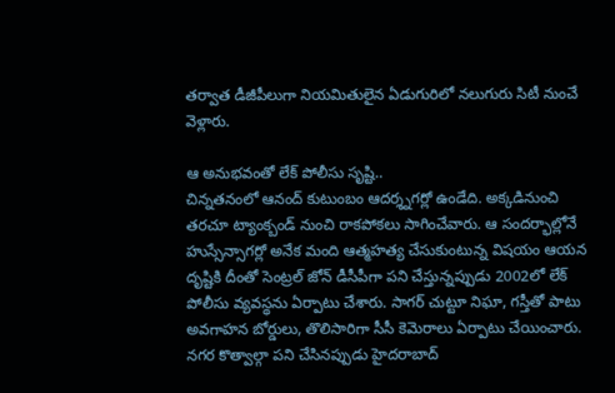తర్వాత డీజీపీలుగా నియమితులైన ఏడుగురిలో నలుగురు సిటీ నుంచే వెళ్లారు.

ఆ అనుభవంతో లేక్ పోలీసు సృష్టి..
చిన్నతనంలో ఆనంద్ కుటుంబం ఆదర్శ్నగర్లో ఉండేది. అక్కడినుంచి తరచూ ట్యాంక్బండ్ నుంచి రాకపోకలు సాగించేవారు. ఆ సందర్భాల్లోనే హుస్సేన్సాగర్లో అనేక మంది ఆత్మహత్య చేసుకుంటున్న విషయం ఆయన దృష్టికి దీంతో సెంట్రల్ జోన్ డీసీపీగా పని చేస్తున్నప్పుడు 2002లో లేక్ పోలీసు వ్యవస్థను ఏర్పాటు చేశారు. సాగర్ చుట్టూ నిఘా, గస్తీతో పాటు అవగాహన బోర్డులు, తొలిసారిగా సీసీ కెమెరాలు ఏర్పాటు చేయించారు. నగర కొత్వాల్గా పని చేసినప్పుడు హైదరాబాద్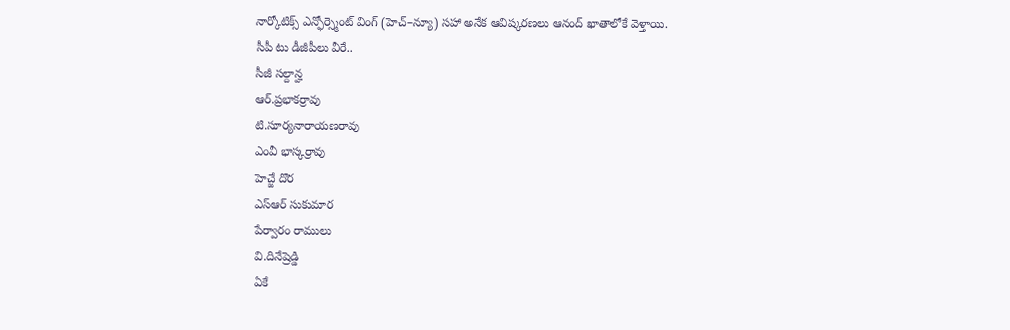నార్కోటిక్స్ ఎన్ఫోర్స్మెంట్ వింగ్ (హెచ్–న్యూ) సహా అనేక ఆవిష్కరణలు ఆనంద్ ఖాతాలోకే వెళ్తాయి.
సీపీ టు డీజీపీలు వీరే..
సీజీ సల్దాన్హ
ఆర్.ప్రభాకర్రావు
టి.సూర్యనారాయణరావు
ఎంవీ భాస్కర్రావు
హెచ్జే దొర
ఎస్ఆర్ సుకుమార
పేర్వారం రాములు
వి.దినేష్రెడ్డి
ఏకే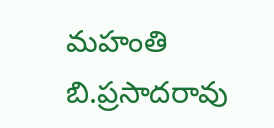మహంతి
బి.ప్రసాదరావు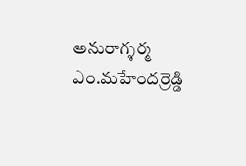అనురాగ్శర్మ
ఎం.మహేందర్రెడ్డి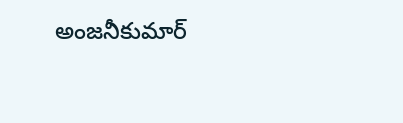అంజనీకుమార్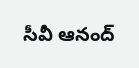సీవీ ఆనంద్